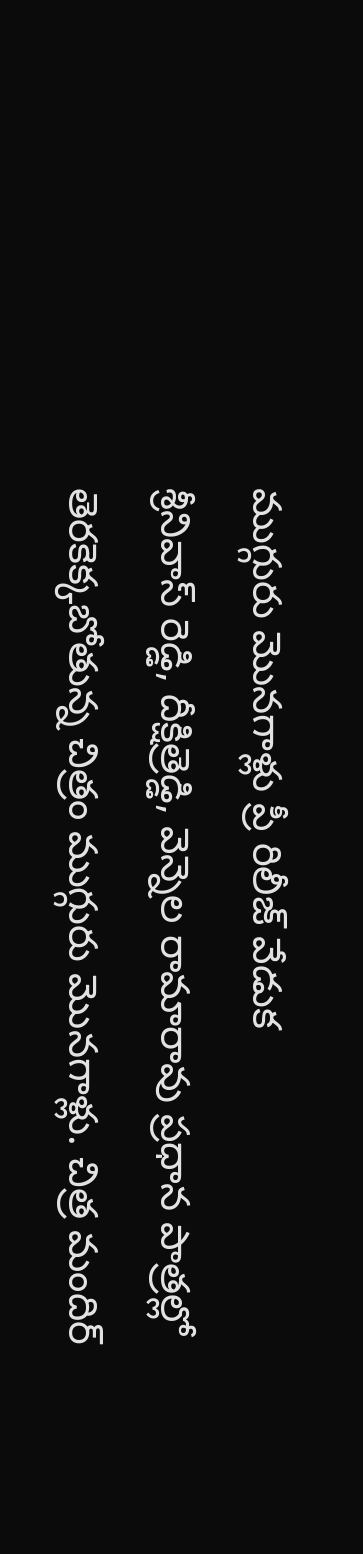ముగ్గురు మొనగాళ్లు ప్రీ రిలీజ్ వేడుక
శ్రీనివాస్ రెడ్డి, దీక్షిత్రెడ్డి, వెన్నెల రామారావు ప్రధాన పాత్రల్లో తెరకెక్కబోతున్న చిత్రం ముగ్గురు మొనగాళ్లు. చిత్ర మందిర్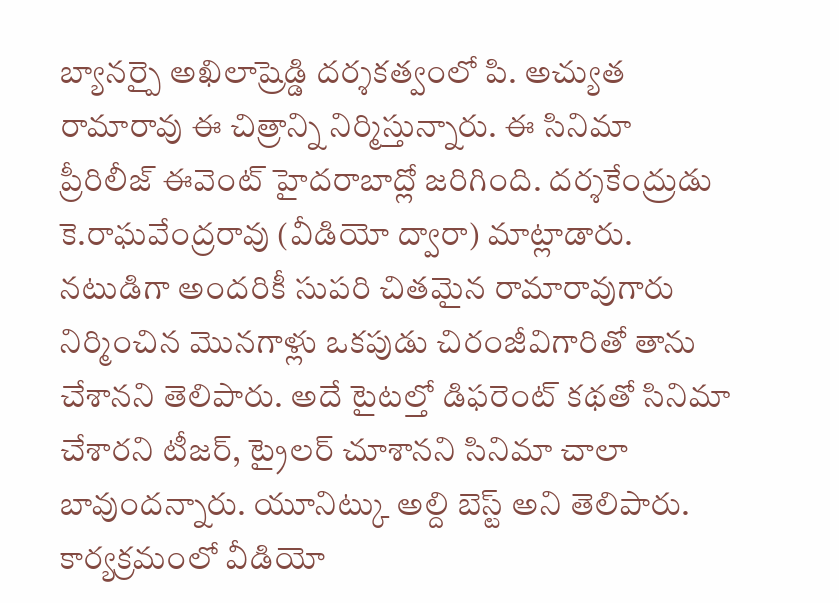బ్యానర్పై అఖిలాష్రెడ్డి దర్శకత్వంలో పి. అచ్యుత రామారావు ఈ చిత్రాన్ని నిర్మిస్తున్నారు. ఈ సినిమా ప్రీరిలీజ్ ఈవెంట్ హైదరాబాద్లో జరిగింది. దర్శకేంద్రుడు కె.రాఘవేంద్రరావు (వీడియో ద్వారా) మాట్లాడారు. నటుడిగా అందరికీ సుపరి చితమైన రామారావుగారు నిర్మించిన మొనగాళ్లు ఒకపుడు చిరంజీవిగారితో తాను చేశానని తెలిపారు. అదే టైటల్తో డిఫరెంట్ కథతో సినిమా చేశారని టీజర్, ట్రైలర్ చూశానని సినిమా చాలా బావుందన్నారు. యూనిట్కు అల్ది బెస్ట్ అని తెలిపారు. కార్యక్రమంలో వీడియో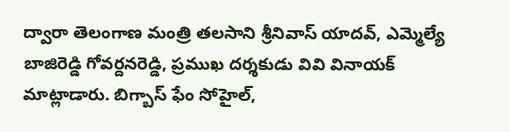ద్వారా తెలంగాణ మంత్రి తలసాని శ్రీనివాస్ యాదవ్, ఎమ్మెల్యే బాజిరెడ్డి గోవర్దనరెడ్డి, ప్రముఖ దర్శకుడు వివి వినాయక్ మాట్లాడారు. బిగ్బాస్ ఫేం సోహైల్,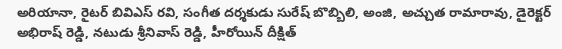అరియానా, రైటర్ బివిఎస్ రవి, సంగీత దర్శకుడు సురేష్ బొబ్బిలి, అంజి, అచ్చుత రామారావు, డైరెక్టర్ అభిరాష్ రెడ్డి, నటుడు శ్రీనివాస్ రెడ్డి, హీరోయిన్ దీక్షిత్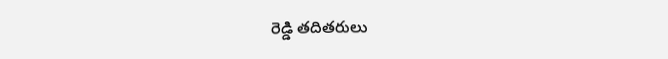రెడ్డి తదితరులు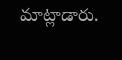మాట్లాడారు.